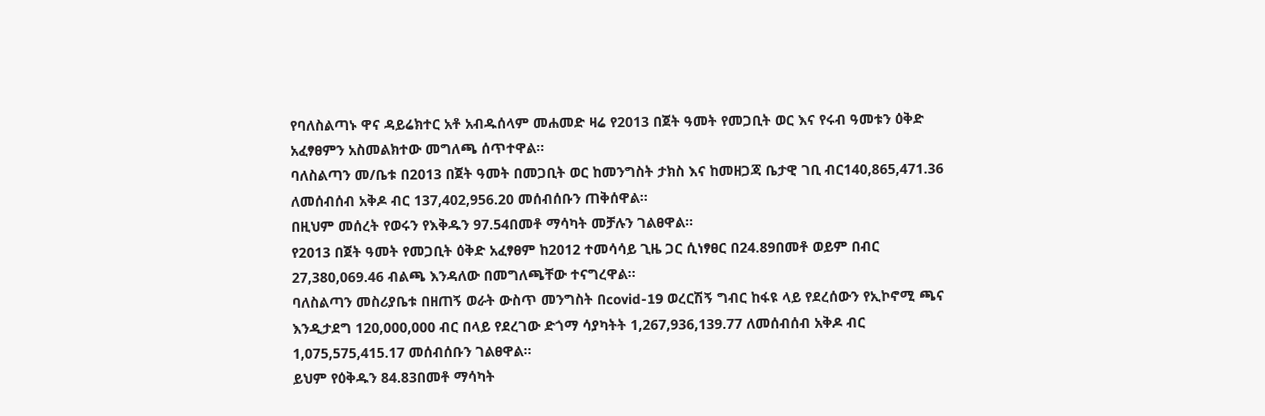የባለስልጣኑ ዋና ዳይሬክተር አቶ አብዱሰላም መሐመድ ዛሬ የ2013 በጀት ዓመት የመጋቢት ወር እና የሩብ ዓመቱን ዕቅድ አፈፃፀምን አስመልክተው መግለጫ ሰጥተዋል፡፡
ባለስልጣን መ/ቤቱ በ2013 በጀት ዓመት በመጋቢት ወር ከመንግስት ታክስ እና ከመዘጋጃ ቤታዊ ገቢ ብር140,865,471.36 ለመሰብሰብ አቅዶ ብር 137,402,956.20 መሰብሰቡን ጠቅሰዋል፡፡
በዚህም መሰረት የወሩን የእቅዱን 97.54በመቶ ማሳካት መቻሉን ገልፀዋል፡፡
የ2013 በጀት ዓመት የመጋቢት ዕቅድ አፈፃፀም ከ2012 ተመሳሳይ ጊዜ ጋር ሲነፃፀር በ24.89በመቶ ወይም በብር 27,380,069.46 ብልጫ እንዳለው በመግለጫቸው ተናግረዋል፡፡
ባለስልጣን መስሪያቤቱ በዘጠኝ ወራት ውስጥ መንግስት በcovid-19 ወረርሽኝ ግብር ከፋዩ ላይ የደረሰውን የኢኮኖሚ ጫና እንዲታደግ 120,000,000 ብር በላይ የደረገው ድጎማ ሳያካትት 1,267,936,139.77 ለመሰብሰብ አቅዶ ብር 1,075,575,415.17 መሰብሰቡን ገልፀዋል።
ይህም የዕቅዱን 84.83በመቶ ማሳካት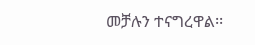መቻሉን ተናግረዋል፡፡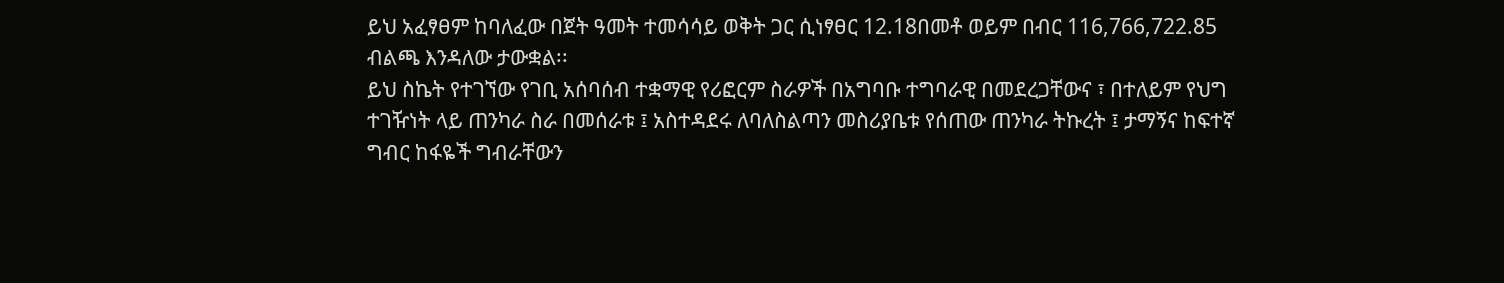ይህ አፈፃፀም ከባለፈው በጀት ዓመት ተመሳሳይ ወቅት ጋር ሲነፃፀር 12.18በመቶ ወይም በብር 116,766,722.85 ብልጫ እንዳለው ታውቋል፡፡
ይህ ስኬት የተገኘው የገቢ አሰባሰብ ተቋማዊ የሪፎርም ስራዎች በአግባቡ ተግባራዊ በመደረጋቸውና ፣ በተለይም የህግ ተገዥነት ላይ ጠንካራ ስራ በመሰራቱ ፤ አስተዳደሩ ለባለስልጣን መስሪያቤቱ የሰጠው ጠንካራ ትኩረት ፤ ታማኝና ከፍተኛ ግብር ከፋዬች ግብራቸውን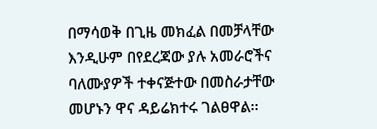በማሳወቅ በጊዜ መክፈል በመቻላቸው እንዲሁም በየደረጃው ያሉ አመራሮችና ባለሙያዎች ተቀናጅተው በመስራታቸው መሆኑን ዋና ዳይሬክተሩ ገልፀዋል፡፡